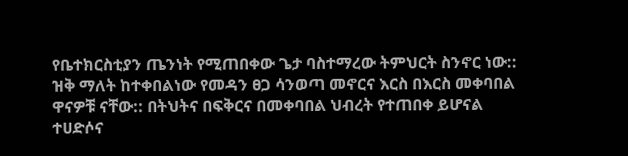የቤተክርስቲያን ጤንነት የሚጠበቀው ጌታ ባስተማረው ትምህርት ስንኖር ነው:: ዝቅ ማለት ከተቀበልነው የመዳን ፀጋ ሳንወጣ መኖርና እርስ በእርስ መቀባበል ዋናዎቹ ናቸው:: በትህትና በፍቅርና በመቀባበል ህብረት የተጠበቀ ይሆናል ተሀድሶና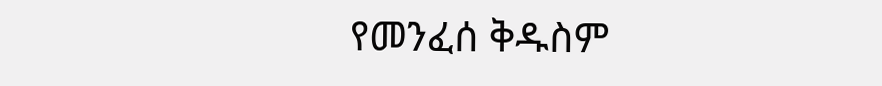የመንፈሰ ቅዱስም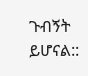ጉብኝት ይሆናል::